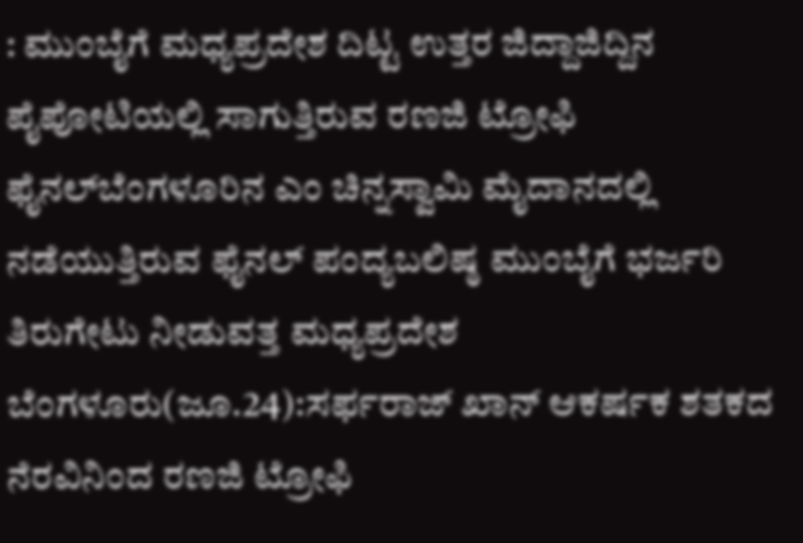: ಮುಂಬೈಗೆ ಮಧ್ಯಪ್ರದೇಶ ದಿಟ್ಟ ಉತ್ತರ ಜಿದ್ದಾಜಿದ್ದಿನ ಪೈಪೋಟಿಯಲ್ಲಿ ಸಾಗುತ್ತಿರುವ ರಣಜಿ ಟ್ರೋಫಿ ಫೈನಲ್‌ಬೆಂಗಳೂರಿನ ಎಂ ಚಿನ್ನಸ್ವಾಮಿ ಮೈದಾನದಲ್ಲಿ ನಡೆಯುತ್ತಿರುವ ಫೈನಲ್ ಪಂದ್ಯಬಲಿಷ್ಠ ಮುಂಬೈಗೆ ಭರ್ಜರಿ ತಿರುಗೇಟು ನೀಡುವತ್ತ ಮಧ್ಯಪ್ರದೇಶ ಬೆಂಗಳೂರು(ಜೂ.24):ಸರ್ಫರಾಜ್‌ ಖಾನ್‌ ಆಕರ್ಷಕ ಶತಕದ ನೆರವಿನಿಂದ ರಣಜಿ ಟ್ರೋಫಿ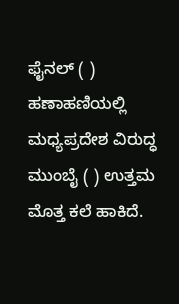ಫೈನಲ್‌ ( ) ಹಣಾಹಣಿಯಲ್ಲಿ ಮಧ್ಯಪ್ರದೇಶ ವಿರುದ್ಧ ಮುಂಬೈ ( ) ಉತ್ತಮ ಮೊತ್ತ ಕಲೆ ಹಾಕಿದೆ.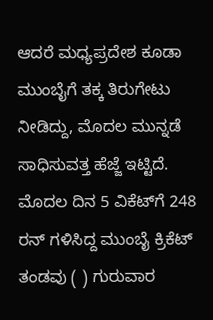ಆದರೆ ಮಧ್ಯಪ್ರದೇಶ ಕೂಡಾ ಮುಂಬೈಗೆ ತಕ್ಕ ತಿರುಗೇಟು ನೀಡಿದ್ದು, ಮೊದಲ ಮುನ್ನಡೆ ಸಾಧಿಸುವತ್ತ ಹೆಜ್ಜೆ ಇಟ್ಟಿದೆ. ಮೊದಲ ದಿನ 5 ವಿಕೆಟ್‌ಗೆ 248 ರನ್‌ ಗಳಿಸಿದ್ದ ಮುಂಬೈ ಕ್ರಿಕೆಟ್ ತಂಡವು ( ) ಗುರುವಾರ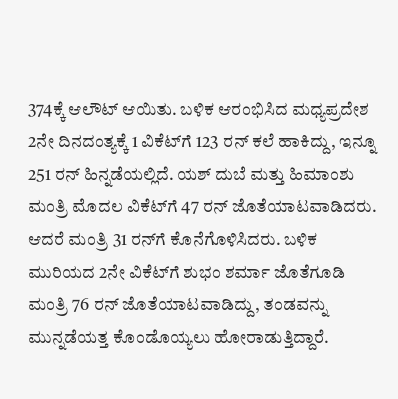374ಕ್ಕೆ ಆಲೌಟ್‌ ಆಯಿತು. ಬಳಿಕ ಆರಂಭಿಸಿದ ಮಧ್ಯಪ್ರದೇಶ 2ನೇ ದಿನದಂತ್ಯಕ್ಕೆ 1 ವಿಕೆಟ್‌ಗೆ 123 ರನ್‌ ಕಲೆ ಹಾಕಿದ್ದು, ಇನ್ನೂ 251 ರನ್‌ ಹಿನ್ನಡೆಯಲ್ಲಿದೆ. ಯಶ್‌ ದುಬೆ ಮತ್ತು ಹಿಮಾಂಶು ಮಂತ್ರಿ ಮೊದಲ ವಿಕೆಟ್‌ಗೆ 47 ರನ್‌ ಜೊತೆಯಾಟವಾಡಿದರು. ಆದರೆ ಮಂತ್ರಿ 31 ರನ್‌ಗೆ ಕೊನೆಗೊಳಿಸಿದರು. ಬಳಿಕ ಮುರಿಯದ 2ನೇ ವಿಕೆಟ್‌ಗೆ ಶುಭಂ ಶರ್ಮಾ ಜೊತೆಗೂಡಿ ಮಂತ್ರಿ 76 ರನ್‌ ಜೊತೆಯಾಟವಾಡಿದ್ದು, ತಂಡವನ್ನು ಮುನ್ನಡೆಯತ್ತ ಕೊಂಡೊಯ್ಯಲು ಹೋರಾಡುತ್ತಿದ್ದಾರೆ.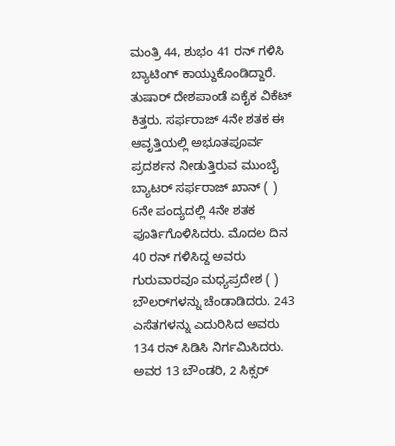ಮಂತ್ರಿ 44, ಶುಭಂ 41 ರನ್‌ ಗಳಿಸಿ ಬ್ಯಾಟಿಂಗ್‌ ಕಾಯ್ದುಕೊಂಡಿದ್ದಾರೆ. ತುಷಾರ್‌ ದೇಶಪಾಂಡೆ ಏಕೈಕ ವಿಕೆಟ್‌ ಕಿತ್ತರು. ಸರ್ಫರಾಜ್‌ 4ನೇ ಶತಕ ಈ ಆವೃತ್ತಿಯಲ್ಲಿ ಅಭೂತಪೂರ್ವ ಪ್ರದರ್ಶನ ನೀಡುತ್ತಿರುವ ಮುಂಬೈ ಬ್ಯಾಟರ್‌ ಸರ್ಫರಾಜ್‌ ಖಾನ್ ( ) 6ನೇ ಪಂದ್ಯದಲ್ಲಿ 4ನೇ ಶತಕ ಪೂರ್ತಿಗೊಳಿಸಿದರು. ಮೊದಲ ದಿನ 40 ರನ್‌ ಗಳಿಸಿದ್ದ ಅವರು ಗುರುವಾರವೂ ಮಧ್ಯಪ್ರದೇಶ ( ) ಬೌಲರ್‌ಗಳನ್ನು ಚೆಂಡಾಡಿದರು. 243 ಎಸೆತಗಳನ್ನು ಎದುರಿಸಿದ ಅವರು 134 ರನ್‌ ಸಿಡಿಸಿ ನಿರ್ಗಮಿಸಿದರು. ಅವರ 13 ಬೌಂಡರಿ, 2 ಸಿಕ್ಸರ್‌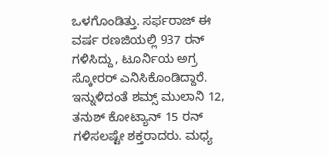ಒಳಗೊಂಡಿತ್ತು. ಸರ್ಫರಾಜ್‌ ಈ ವರ್ಷ ರಣಜಿಯಲ್ಲಿ 937 ರನ್‌ ಗಳಿಸಿದ್ದು, ಟೂರ್ನಿಯ ಅಗ್ರ ಸ್ಕೋರರ್‌ ಎನಿಸಿಕೊಂಡಿದ್ದಾರೆ. ಇನ್ನುಳಿದಂತೆ ಶಮ್ಸ್‌ ಮುಲಾನಿ 12, ತನುಶ್‌ ಕೋಟ್ಯಾನ್‌ 15 ರನ್‌ ಗಳಿಸಲಷ್ಟೇ ಶಕ್ತರಾದರು. ಮಧ್ಯ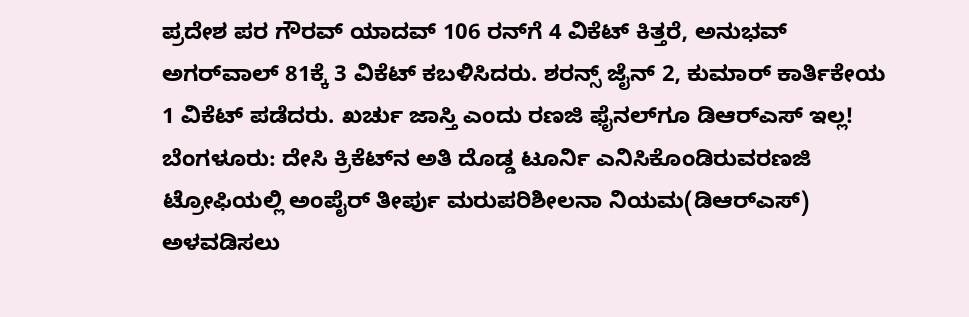ಪ್ರದೇಶ ಪರ ಗೌರವ್‌ ಯಾದವ್‌ 106 ರನ್‌ಗೆ 4 ವಿಕೆಟ್‌ ಕಿತ್ತರೆ, ಅನುಭವ್‌ ಅಗರ್‌ವಾಲ್‌ 81ಕ್ಕೆ 3 ವಿಕೆಟ್‌ ಕಬಳಿಸಿದರು. ಶರನ್ಸ್‌ ಜೈನ್‌ 2, ಕುಮಾರ್‌ ಕಾರ್ತಿಕೇಯ 1 ವಿಕೆಟ್‌ ಪಡೆದರು. ಖರ್ಚು ಜಾಸ್ತಿ ಎಂದು ರಣಜಿ ಫೈನಲ್‌ಗೂ ಡಿಆರ್‌ಎಸ್‌ ಇಲ್ಲ! ಬೆಂಗಳೂರು: ದೇಸಿ ಕ್ರಿಕೆಟ್‌ನ ಅತಿ ದೊಡ್ಡ ಟೂರ್ನಿ ಎನಿಸಿಕೊಂಡಿರುವರಣಜಿ ಟ್ರೋಫಿಯಲ್ಲಿ ಅಂಪೈರ್‌ ತೀರ್ಪು ಮರುಪರಿಶೀಲನಾ ನಿಯಮ(ಡಿಆರ್‌ಎಸ್‌) ಅಳವಡಿಸಲು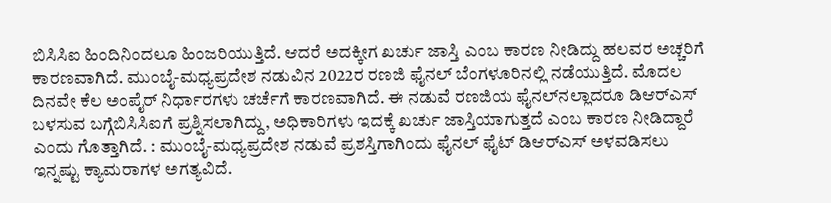ಬಿಸಿಸಿಐ ಹಿಂದಿನಿಂದಲೂ ಹಿಂಜರಿಯುತ್ತಿದೆ. ಆದರೆ ಅದಕ್ಕೀಗ ಖರ್ಚು ಜಾಸ್ತಿ ಎಂಬ ಕಾರಣ ನೀಡಿದ್ದು ಹಲವರ ಅಚ್ಚರಿಗೆ ಕಾರಣವಾಗಿದೆ. ಮುಂಬೈ-ಮಧ್ಯಪ್ರದೇಶ ನಡುವಿನ 2022ರ ರಣಜಿ ಫೈನಲ್‌ ಬೆಂಗಳೂರಿನಲ್ಲಿ ನಡೆಯುತ್ತಿದೆ. ಮೊದಲ ದಿನವೇ ಕೆಲ ಅಂಪೈರ್‌ ನಿರ್ಧಾರಗಳು ಚರ್ಚೆಗೆ ಕಾರಣವಾಗಿದೆ. ಈ ನಡುವೆ ರಣಜಿಯ ಫೈನಲ್‌ನಲ್ಲಾದರೂ ಡಿಆರ್‌ಎಸ್‌ ಬಳಸುವ ಬಗ್ಗೆಬಿಸಿಸಿಐಗೆ ಪ್ರಶ್ನಿಸಲಾಗಿದ್ದು, ಅಧಿಕಾರಿಗಳು ಇದಕ್ಕೆ ಖರ್ಚು ಜಾಸ್ತಿಯಾಗುತ್ತದೆ ಎಂಬ ಕಾರಣ ನೀಡಿದ್ದಾರೆ ಎಂದು ಗೊತ್ತಾಗಿದೆ. : ಮುಂಬೈ-ಮಧ್ಯಪ್ರದೇಶ ನಡುವೆ ಪ್ರಶಸ್ತಿಗಾಗಿಂದು ಫೈನಲ್ ಫೈಟ್ ಡಿಆರ್‌ಎಸ್‌ ಅಳವಡಿಸಲು ಇನ್ನಷ್ಟು ಕ್ಯಾಮರಾಗಳ ಅಗತ್ಯವಿದೆ.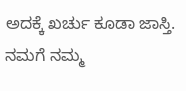ಅದಕ್ಕೆ ಖರ್ಚು ಕೂಡಾ ಜಾಸ್ತಿ. ನಮಗೆ ನಮ್ಮ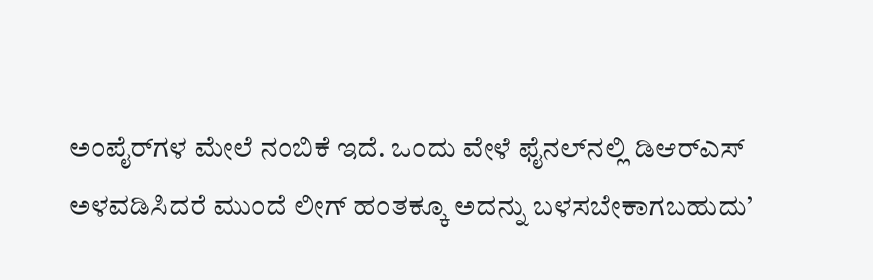ಅಂಪೈರ್‌ಗಳ ಮೇಲೆ ನಂಬಿಕೆ ಇದೆ. ಒಂದು ವೇಳೆ ಫೈನಲ್‌ನಲ್ಲಿ ಡಿಆರ್‌ಎಸ್‌ ಅಳವಡಿಸಿದರೆ ಮುಂದೆ ಲೀಗ್‌ ಹಂತಕ್ಕೂ ಅದನ್ನು ಬಳಸಬೇಕಾಗಬಹುದು’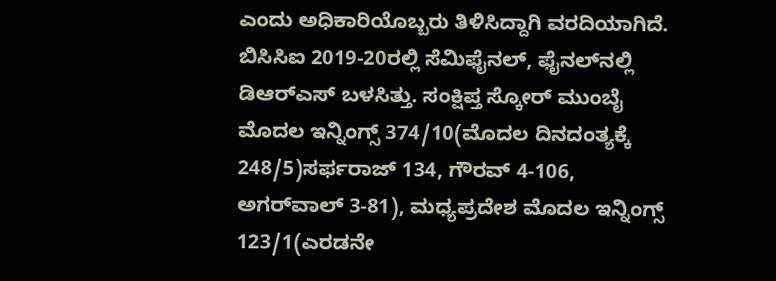ಎಂದು ಅಧಿಕಾರಿಯೊಬ್ಬರು ತಿಳಿಸಿದ್ದಾಗಿ ವರದಿಯಾಗಿದೆ. ಬಿಸಿಸಿಐ 2019-20ರಲ್ಲಿ ಸೆಮಿಫೈನಲ್‌, ಫೈನಲ್‌ನಲ್ಲಿ ಡಿಆರ್‌ಎಸ್‌ ಬಳಸಿತ್ತು. ಸಂಕ್ಷಿಪ್ತ ಸ್ಕೋರ್‌ ಮುಂಬೈ ಮೊದಲ ಇನ್ನಿಂಗ್ಸ್ 374/10(ಮೊದಲ ದಿನದಂತ್ಯಕ್ಕೆ 248/5)ಸರ್ಫರಾಜ್‌ 134, ಗೌರವ್‌ 4-106, ಅಗರ್‌ವಾಲ್‌ 3-81), ಮಧ್ಯಪ್ರದೇಶ ಮೊದಲ ಇನ್ನಿಂಗ್ಸ್‌ 123/1(ಎರಡನೇ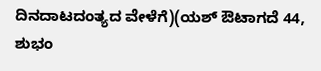ದಿನದಾಟದಂತ್ಯದ ವೇಳೆಗೆ)(ಯಶ್‌ ಔಟಾಗದೆ 44, ಶುಭಂ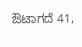ಔಟಾಗದೆ 41,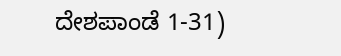ದೇಶಪಾಂಡೆ 1-31)